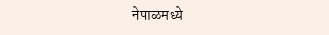नेपाळमध्ये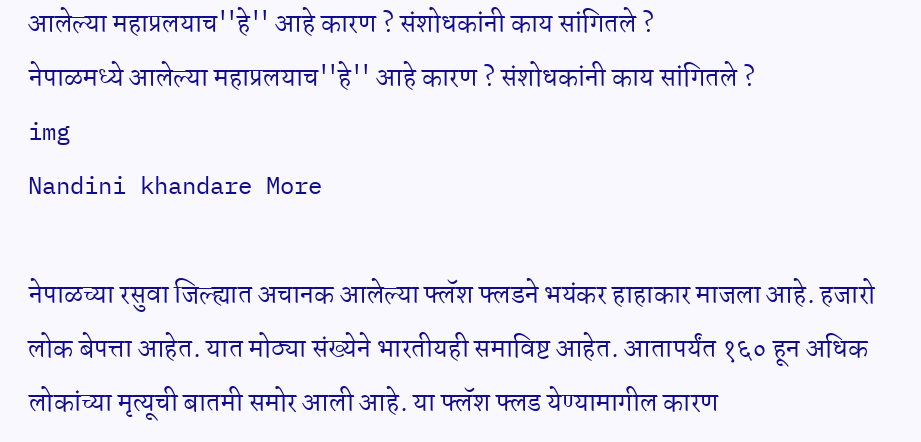आलेल्या महाप्रलयाच''हे'' आहे कारण ? संशोधकांनी काय सांगितले ?
नेपाळमध्ये आलेल्या महाप्रलयाच''हे'' आहे कारण ? संशोधकांनी काय सांगितले ?
img
Nandini khandare More

नेपाळच्या रसुवा जिल्ह्यात अचानक आलेल्या फ्लॅश फ्लडने भयंकर हाहाकार माजला आहे. हजारो लोक बेपत्ता आहेत. यात मोठ्या संख्येने भारतीयही समाविष्ट आहेत. आतापर्यंत १६० हून अधिक लोकांच्या मृत्यूची बातमी समोर आली आहे. या फ्लॅश फ्लड येण्यामागील कारण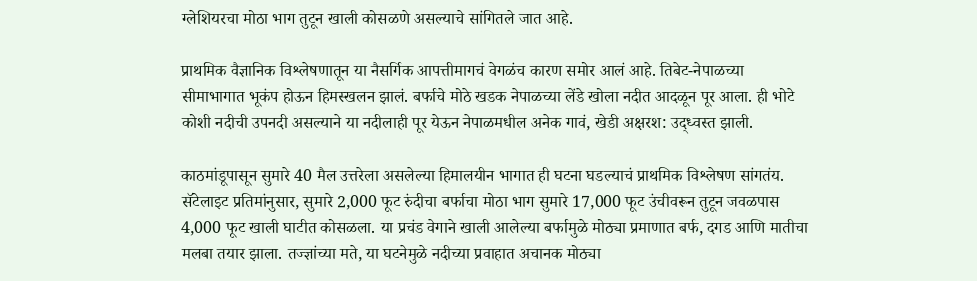ग्लेशियरचा मोठा भाग तुटून खाली कोसळणे असल्याचे सांगितले जात आहे.

प्राथमिक वैज्ञानिक विश्लेषणातून या नैसर्गिक आपत्तीमागचं वेगळंच कारण समोर आलं आहे. तिबेट-नेपाळच्या सीमाभागात भूकंप होऊन हिमस्खलन झालं. बर्फाचे मोठे खडक नेपाळच्या लेंडे खोला नदीत आदळून पूर आला. ही भोटे कोशी नदीची उपनदी असल्याने या नदीलाही पूर येऊन नेपाळमधील अनेक गावं, खेडी अक्षरश: उद्ध्वस्त झाली.

काठमांडूपासून सुमारे 40 मैल उत्तरेला असलेल्या हिमालयीन भागात ही घटना घडल्याचं प्राथमिक विश्लेषण सांगतंय. सॅटेलाइट प्रतिमांनुसार, सुमारे 2,000 फूट रुंदीचा बर्फाचा मोठा भाग सुमारे 17,000 फूट उंचीवरून तुटून जवळपास 4,000 फूट खाली घाटीत कोसळला. या प्रचंड वेगाने खाली आलेल्या बर्फामुळे मोठ्या प्रमाणात बर्फ, दगड आणि मातीचा मलबा तयार झाला. तज्ज्ञांच्या मते, या घटनेमुळे नदीच्या प्रवाहात अचानक मोठ्या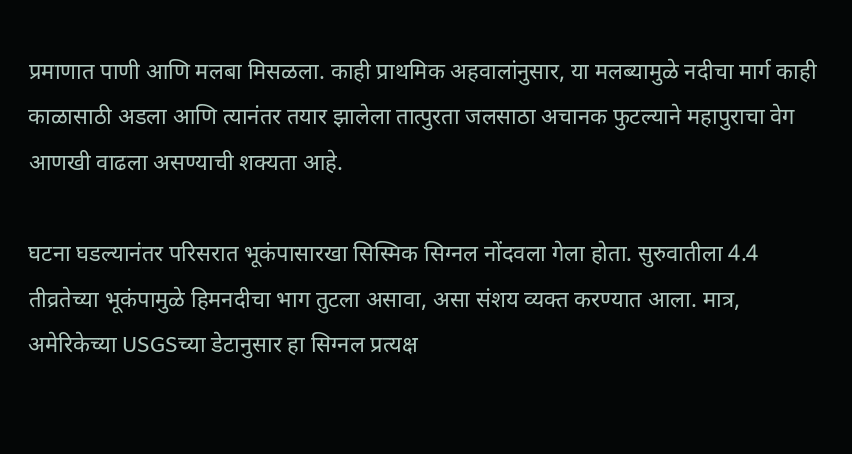प्रमाणात पाणी आणि मलबा मिसळला. काही प्राथमिक अहवालांनुसार, या मलब्यामुळे नदीचा मार्ग काही काळासाठी अडला आणि त्यानंतर तयार झालेला तात्पुरता जलसाठा अचानक फुटल्याने महापुराचा वेग आणखी वाढला असण्याची शक्यता आहे.

घटना घडल्यानंतर परिसरात भूकंपासारखा सिस्मिक सिग्नल नोंदवला गेला होता. सुरुवातीला 4.4 तीव्रतेच्या भूकंपामुळे हिमनदीचा भाग तुटला असावा, असा संशय व्यक्त करण्यात आला. मात्र, अमेरिकेच्या USGSच्या डेटानुसार हा सिग्नल प्रत्यक्ष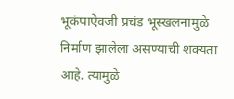भूकंपाऐवजी प्रचंड भूस्खलनामुळे निर्माण झालेला असण्याची शक्यता आहे. त्यामुळे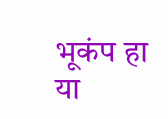भूकंप हा या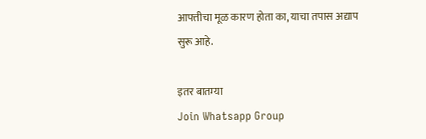आपत्तीचा मूळ कारण होता का, याचा तपास अद्याप सुरू आहे.

इतर बातम्या
Join Whatsapp Group